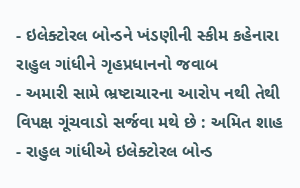- ઇલેક્ટોરલ બોન્ડને ખંડણીની સ્કીમ કહેનારા રાહુલ ગાંધીને ગૃહપ્રધાનનો જવાબ
- અમારી સામે ભ્રષ્ટાચારના આરોપ નથી તેથી વિપક્ષ ગૂંચવાડો સર્જવા મથે છે : અમિત શાહ
- રાહુલ ગાંધીએ ઇલેક્ટોરલ બોન્ડ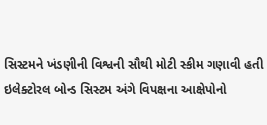સિસ્ટમને ખંડણીની વિશ્વની સૌથી મોટી સ્કીમ ગણાવી હતી
ઇલેક્ટોરલ બોન્ડ સિસ્ટમ અંગે વિપક્ષના આક્ષેપોનો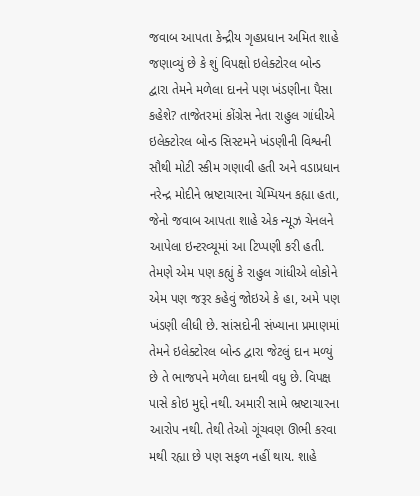જવાબ આપતા કેન્દ્રીય ગૃહપ્રધાન અમિત શાહે જણાવ્યું છે કે શું વિપક્ષો ઇલેક્ટોરલ બોન્ડ દ્વારા તેમને મળેલા દાનને પણ ખંડણીના પૈસા કહેશે? તાજેતરમાં કોંગ્રેસ નેતા રાહુલ ગાંધીએ ઇલેક્ટોરલ બોન્ડ સિસ્ટમને ખંડણીની વિશ્વની સૌથી મોટી સ્કીમ ગણાવી હતી અને વડાપ્રધાન નરેન્દ્ર મોદીને ભ્રષ્ટાચારના ચેમ્પિયન કહ્યા હતા, જેનો જવાબ આપતા શાહે એક ન્યૂઝ ચેનલને આપેલા ઇન્ટરવ્યૂમાં આ ટિપ્પણી કરી હતી. તેમણે એમ પણ કહ્યું કે રાહુલ ગાંધીએ લોકોને એમ પણ જરૂર કહેવું જોઇએ કે હા, અમે પણ ખંડણી લીધી છે. સાંસદોની સંખ્યાના પ્રમાણમાં તેમને ઇલેક્ટોરલ બોન્ડ દ્વારા જેટલું દાન મળ્યું છે તે ભાજપને મળેલા દાનથી વધુ છે. વિપક્ષ પાસે કોઇ મુદ્દો નથી. અમારી સામે ભ્રષ્ટાચારના આરોપ નથી. તેથી તેઓ ગૂંચવણ ઊભી કરવા મથી રહ્યા છે પણ સફળ નહીં થાય. શાહે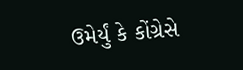ઉમેર્યું કે કોંગ્રેસે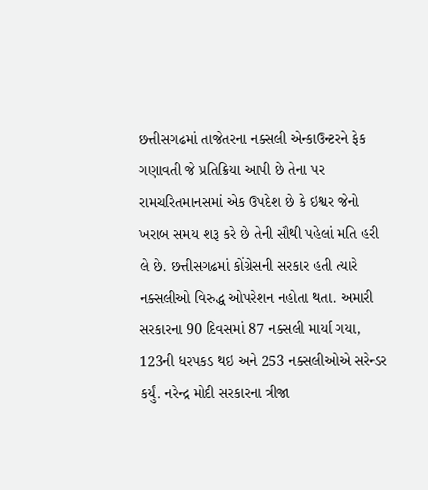છત્તીસગઢમાં તાજેતરના નક્સલી એન્કાઉન્ટરને ફેક ગણાવતી જે પ્રતિક્રિયા આપી છે તેના પર રામચરિતમાનસમાં એક ઉપદેશ છે કે ઇશ્વર જેનો ખરાબ સમય શરૂ કરે છે તેની સૌથી પહેલાં મતિ હરી લે છે. છત્તીસગઢમાં કોંગ્રેસની સરકાર હતી ત્યારે નક્સલીઓ વિરુદ્ધ ઓપરેશન નહોતા થતા. અમારી સરકારના 90 દિવસમાં 87 નક્સલી માર્યા ગયા, 123ની ધરપકડ થઇ અને 253 નક્સલીઓએ સરેન્ડર કર્યું. નરેન્દ્ર મોદી સરકારના ત્રીજા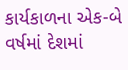કાર્યકાળના એક-બે વર્ષમાં દેશમાં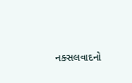નક્સલવાદનો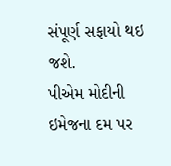સંપૂર્ણ સફાયો થઇ જશે.
પીએમ મોદીની ઇમેજના દમ પર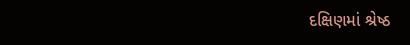દક્ષિણમાં શ્રેષ્ઠ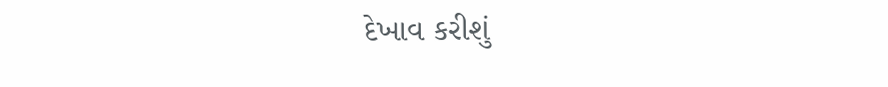દેખાવ કરીશું